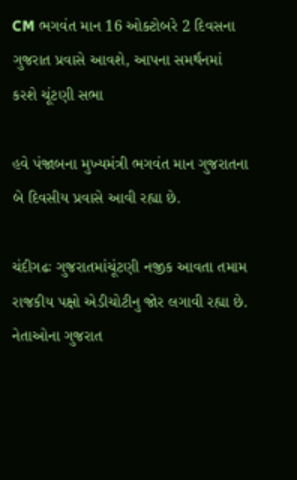CM ભગવંત માન 16 ઓક્ટોબરે 2 દિવસના ગુજરાત પ્રવાસે આવશે, આપના સમર્થનમાં કરશે ચૂંટણી સભા

હવે પંજાબના મુખ્યમંત્રી ભગવંત માન ગુજરાતના બે દિવસીય પ્રવાસે આવી રહ્યા છે.

ચંદીગઢઃ ગુજરાતમાંચૂંટણી નજીક આવતા તમામ રાજકીય પક્ષો એડીચોટીનુ જોર લગાવી રહ્યા છે. નેતાઓના ગુજરાત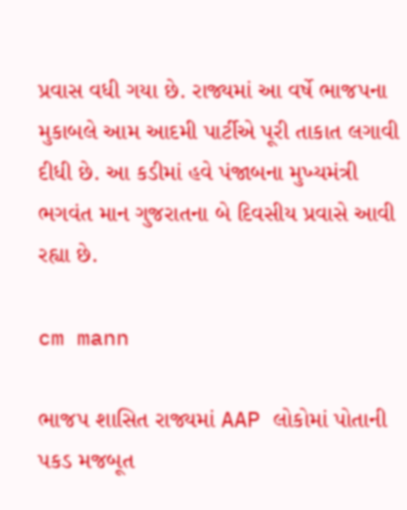પ્રવાસ વધી ગયા છે. રાજ્યમાં આ વર્ષે ભાજપના મુકાબલે આમ આદમી પાર્ટીએ પૂરી તાકાત લગાવી દીધી છે. આ કડીમાં હવે પંજાબના મુખ્યમંત્રી ભગવંત માન ગુજરાતના બે દિવસીય પ્રવાસે આવી રહ્યા છે.

cm mann

ભાજપ શાસિત રાજ્યમાં AAP લોકોમાં પોતાની પકડ મજબૂત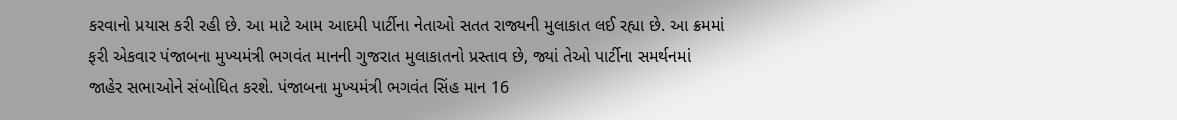કરવાનો પ્રયાસ કરી રહી છે. આ માટે આમ આદમી પાર્ટીના નેતાઓ સતત રાજ્યની મુલાકાત લઈ રહ્યા છે. આ ક્રમમાં ફરી એકવાર પંજાબના મુખ્યમંત્રી ભગવંત માનની ગુજરાત મુલાકાતનો પ્રસ્તાવ છે, જ્યાં તેઓ પાર્ટીના સમર્થનમાં જાહેર સભાઓને સંબોધિત કરશે. પંજાબના મુખ્યમંત્રી ભગવંત સિંહ માન 16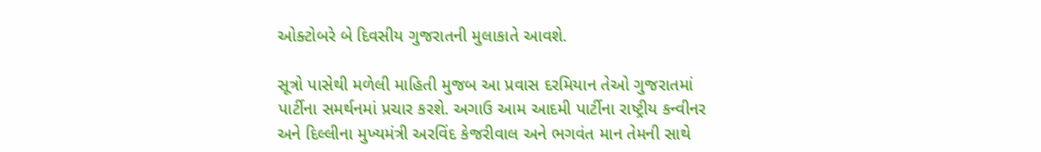ઓક્ટોબરે બે દિવસીય ગુજરાતની મુલાકાતે આવશે.

સૂત્રો પાસેથી મળેલી માહિતી મુજબ આ પ્રવાસ દરમિયાન તેઓ ગુજરાતમાં પાર્ટીના સમર્થનમાં પ્રચાર કરશે. અગાઉ આમ આદમી પાર્ટીના રાષ્ટ્રીય કન્વીનર અને દિલ્લીના મુખ્યમંત્રી અરવિંદ કેજરીવાલ અને ભગવંત માન તેમની સાથે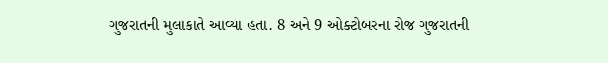ગુજરાતની મુલાકાતે આવ્યા હતા. 8 અને 9 ઓક્ટોબરના રોજ ગુજરાતની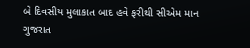બે દિવસીય મુલાકાત બાદ હવે ફરીથી સીએમ માન ગુજરાત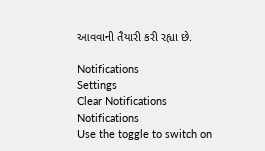આવવાની તૈયારી કરી રહ્યા છે.

Notifications
Settings
Clear Notifications
Notifications
Use the toggle to switch on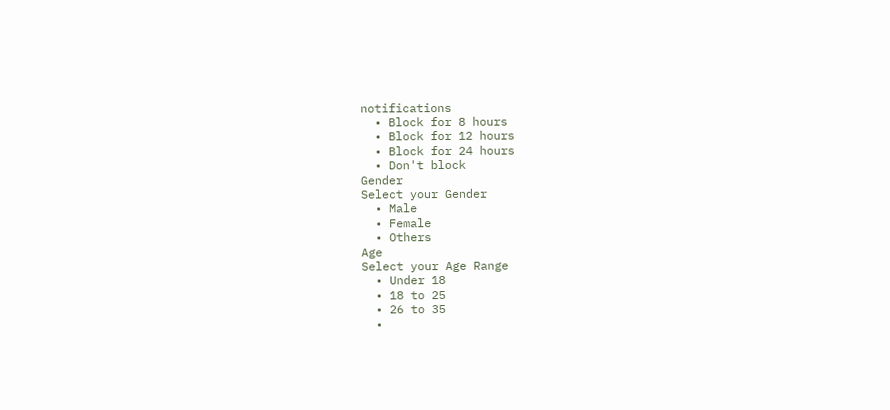notifications
  • Block for 8 hours
  • Block for 12 hours
  • Block for 24 hours
  • Don't block
Gender
Select your Gender
  • Male
  • Female
  • Others
Age
Select your Age Range
  • Under 18
  • 18 to 25
  • 26 to 35
  •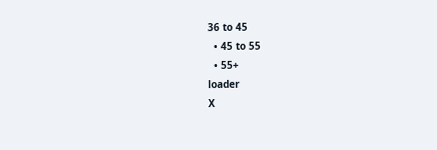36 to 45
  • 45 to 55
  • 55+
loader
X